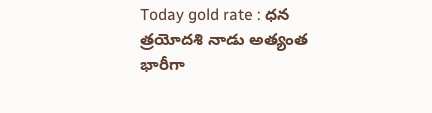Today gold rate : ధన త్రయోదశి నాడు అత్యంత భారీగా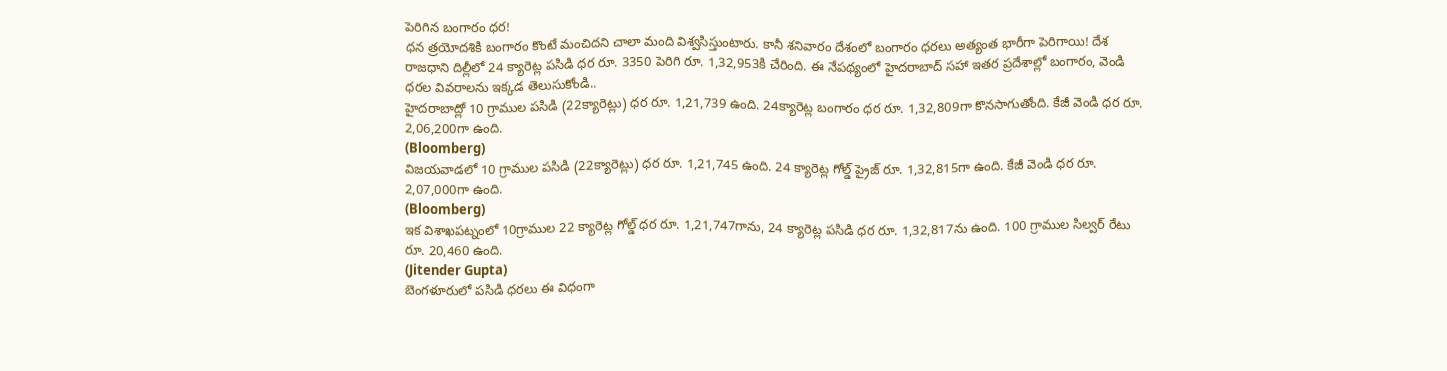పెరిగిన బంగారం ధర!
ధన త్రయోదశికి బంగారం కొంటే మంచిదని చాలా మంది విశ్వసిస్తుంటారు. కానీ శనివారం దేశంలో బంగారం ధరలు అత్యంత భారీగా పెరిగాయి! దేశ రాజధాని దిల్లీలో 24 క్యారెట్ల పసిడి ధర రూ. 3350 పెరిగి రూ. 1,32,953కి చేరింది. ఈ నేపథ్యంలో హైదరాబాద్ సహా ఇతర ప్రదేశాల్లో బంగారం, వెండి ధరల వివరాలను ఇక్కడ తెలుసుకోండి..
హైదరాబాద్లో 10 గ్రాముల పసిడి (22క్యారెట్లు) ధర రూ. 1,21,739 ఉంది. 24క్యారెట్ల బంగారం ధర రూ. 1,32,809గా కొనసాగుతోంది. కేజీ వెండి ధర రూ. 2,06,200గా ఉంది.
(Bloomberg)
విజయవాడలో 10 గ్రాముల పసిడి (22క్యారెట్లు) ధర రూ. 1,21,745 ఉంది. 24 క్యారెట్ల గోల్డ్ ప్రైజ్ రూ. 1,32,815గా ఉంది. కేజీ వెండి ధర రూ. 2,07,000గా ఉంది.
(Bloomberg)
ఇక విశాఖపట్నంలో 10గ్రాముల 22 క్యారెట్ల గోల్డ్ ధర రూ. 1,21,747గాను, 24 క్యారెట్ల పసిడి ధర రూ. 1,32,817ను ఉంది. 100 గ్రాముల సిల్వర్ రేటు రూ. 20,460 ఉంది.
(Jitender Gupta)
బెంగళూరులో పసిడి ధరలు ఈ విధంగా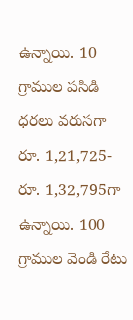ఉన్నాయి. 10 గ్రాముల పసిడి ధరలు వరుసగా రూ. 1,21,725- రూ. 1,32,795గా ఉన్నాయి. 100 గ్రాముల వెండి రేటు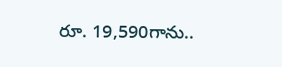రూ. 19,590గాను..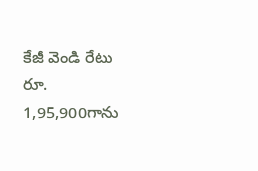కేజీ వెండి రేటు రూ. 1,95,900గాను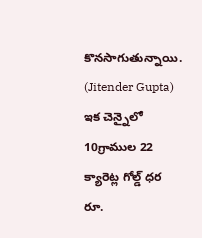కొనసాగుతున్నాయి.
(Jitender Gupta)
ఇక చెన్నైలో 10గ్రాముల 22 క్యారెట్ల గోల్డ్ ధర రూ.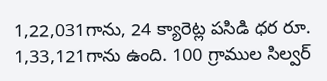1,22,031గాను, 24 క్యారెట్ల పసిడి ధర రూ. 1,33,121గాను ఉంది. 100 గ్రాముల సిల్వర్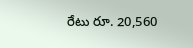రేటు రూ. 20,560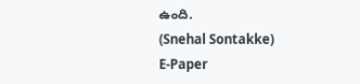ఉంది.
(Snehal Sontakke)
E-Paper